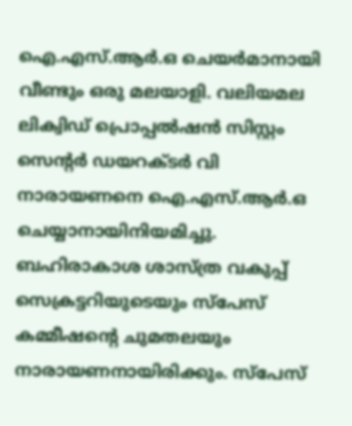ഐ.എസ്.ആർ.ഒ ചെയർമാനായി വീണ്ടും ഒരു മലയാളി. വലിയമല ലിക്വിഡ് പ്രൊപ്പൽഷൻ സിസ്റ്റം സെൻ്റർ ഡയറക്ടർ വി നാരായണനെ ഐ.എസ്.ആർ.ഒ ചെയ്യാനായിനിയമിച്ചു. ബഹിരാകാശ ശാസ്ത്ര വകുപ്പ് സെക്രട്ടറിയുടെയും സ്പേസ് കമ്മീഷൻ്റെ ചുമതലയും നാരായണനായിരിക്കും. സ്പേസ്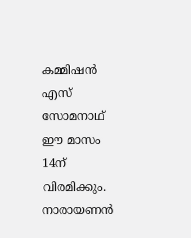കമ്മിഷൻ എസ് സോമനാഥ് ഈ മാസം 14ന് വിരമിക്കും. നാരായണൻ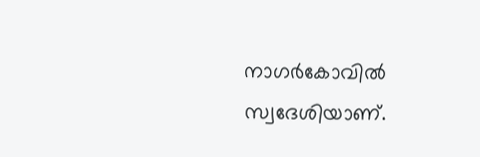നാഗർകോവിൽ സ്വദേശിയാണ്.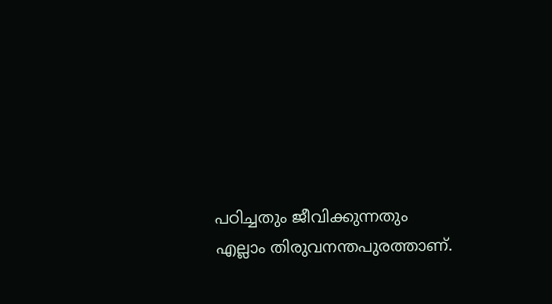പഠിച്ചതും ജീവിക്കുന്നതും എല്ലാം തിരുവനന്തപുരത്താണ്.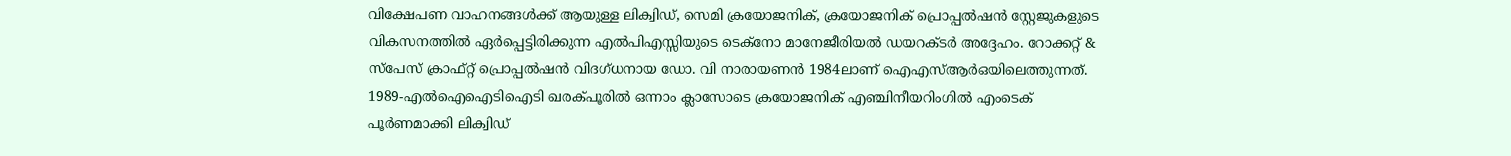വിക്ഷേപണ വാഹനങ്ങൾക്ക് ആയുള്ള ലിക്വിഡ്, സെമി ക്രയോജനിക്, ക്രയോജനിക് പ്രൊപ്പൽഷൻ സ്റ്റേജുകളുടെ വികസനത്തിൽ ഏർപ്പെട്ടിരിക്കുന്ന എൽപിഎസ്സിയുടെ ടെക്നോ മാനേജീരിയൽ ഡയറക്ടർ അദ്ദേഹം. റോക്കറ്റ് & സ്പേസ് ക്രാഫ്റ്റ് പ്രൊപ്പൽഷൻ വിദഗ്ധനായ ഡോ. വി നാരായണൻ 1984ലാണ് ഐഎസ്ആർഒയിലെത്തുന്നത്.
1989-എൽഐഐടിഐടി ഖരക്പൂരിൽ ഒന്നാം ക്ലാസോടെ ക്രയോജനിക് എഞ്ചിനീയറിംഗിൽ എംടെക് പൂർണമാക്കി ലിക്വിഡ്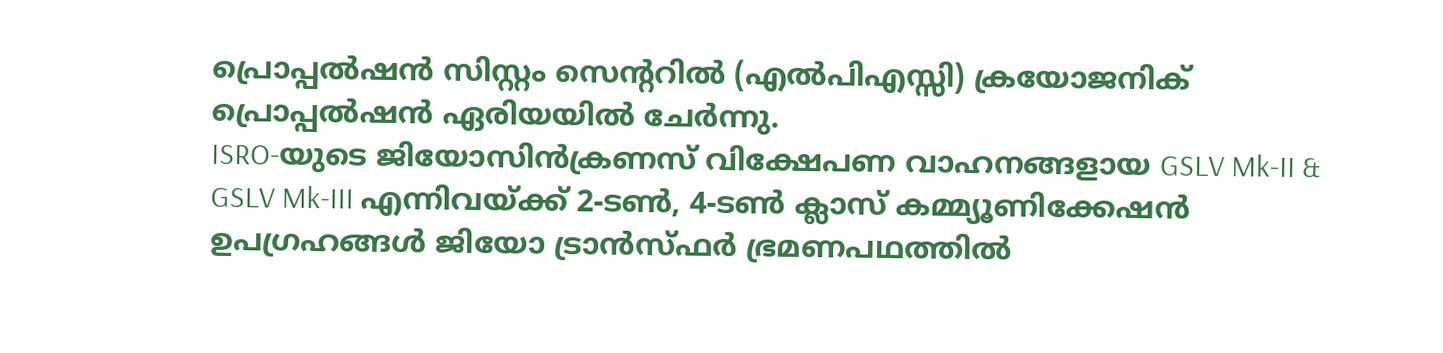പ്രൊപ്പൽഷൻ സിസ്റ്റം സെൻ്ററിൽ (എൽപിഎസ്സി) ക്രയോജനിക് പ്രൊപ്പൽഷൻ ഏരിയയിൽ ചേർന്നു.
ISRO-യുടെ ജിയോസിൻക്രണസ് വിക്ഷേപണ വാഹനങ്ങളായ GSLV Mk-II & GSLV Mk-III എന്നിവയ്ക്ക് 2-ടൺ, 4-ടൺ ക്ലാസ് കമ്മ്യൂണിക്കേഷൻ ഉപഗ്രഹങ്ങൾ ജിയോ ട്രാൻസ്ഫർ ഭ്രമണപഥത്തിൽ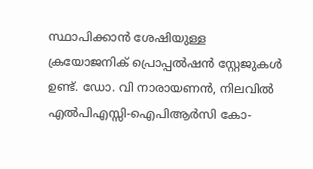സ്ഥാപിക്കാൻ ശേഷിയുള്ള ക്രയോജനിക് പ്രൊപ്പൽഷൻ സ്റ്റേജുകൾ ഉണ്ട്. ഡോ. വി നാരായണൻ, നിലവിൽ എൽപിഎസ്സി-ഐപിആർസി കോ-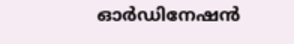ഓർഡിനേഷൻ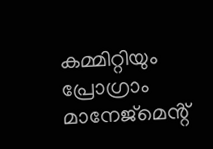കമ്മിറ്റിയും പ്രോഗ്രാം മാനേജ്മെൻ്റ്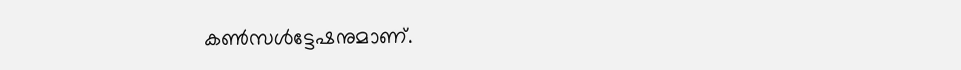കൺസൾട്ടേഷനുമാണ്.